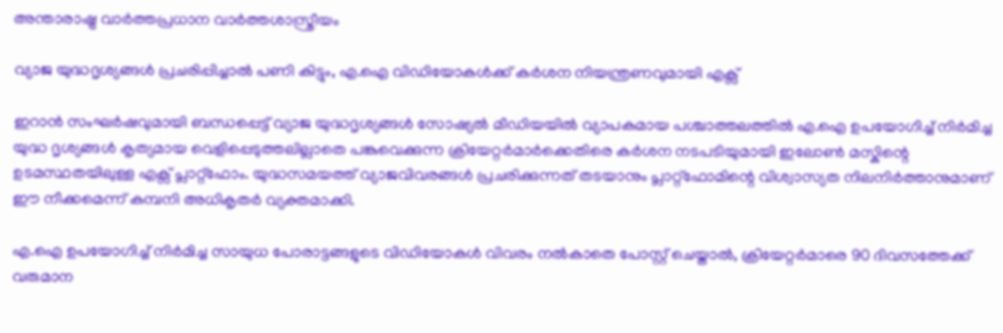അന്താരാഷ്ട്ര വാർത്തപ്രധാന വാർത്തശാസ്ത്രീയം

വ്യാജ യുദ്ധദൃശ്യങ്ങൾ പ്രചരിപ്പിച്ചാൽ പണി കിട്ടും, എ.ഐ വിഡിയോകൾക്ക് കർശന നിയന്ത്രണവുമായി എക്സ്

ഇറാൻ സംഘർഷവുമായി ബന്ധപ്പെട്ട് വ്യാജ യുദ്ധദൃശ്യങ്ങൾ സോഷ്യൽ മീഡിയയിൽ വ്യാപകമായ പശ്ചാത്തലത്തിൽ എ.ഐ ഉപയോഗിച്ച് നിർമിച്ച യുദ്ധ ദൃശ്യങ്ങൾ കൃത്യമായ വെളിപ്പെടുത്തലില്ലാതെ പങ്കുവെക്കുന്ന ക്രിയേറ്റർമാർക്കെതിരെ കർശന നടപടിയുമായി ഇലോൺ മസ്കിന്റെ ഉടമസ്ഥതയിലുള്ള എക്സ് പ്ലാറ്റ്‌ഫോം. യുദ്ധസമയത്ത് വ്യാജവിവരങ്ങൾ പ്രചരിക്കുന്നത് തടയാനും പ്ലാറ്റ്‌ഫോമിന്റെ വിശ്വാസ്യത നിലനിർത്താനുമാണ് ഈ നീക്കമെന്ന് കമ്പനി അധികൃതർ വ്യക്തമാക്കി.

എ.ഐ ഉപയോഗിച്ച് നിർമിച്ച സായുധ പോരാട്ടങ്ങളുടെ വിഡിയോകൾ വിവരം നൽകാതെ പോസ്റ്റ് ചെയ്താൽ, ക്രിയേറ്റർമാരെ 90 ദിവസത്തേക്ക് വരുമാന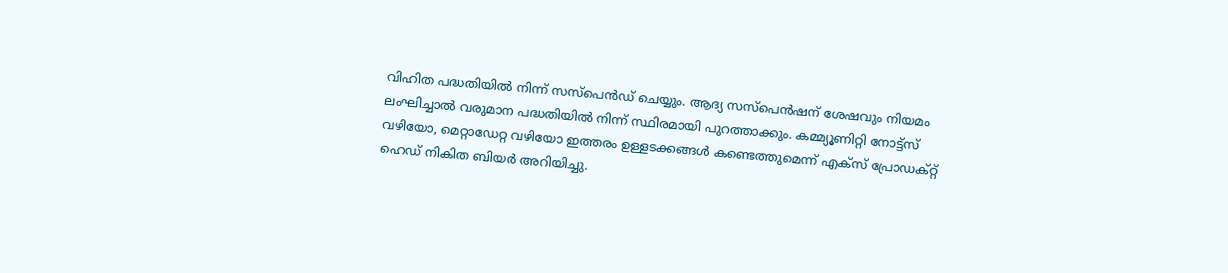വിഹിത പദ്ധതിയിൽ നിന്ന് സസ്പെൻഡ് ചെയ്യും. ആദ്യ സസ്പെൻഷന് ശേഷവും നിയമം ലംഘിച്ചാൽ വരുമാന പദ്ധതിയിൽ നിന്ന് സ്ഥിരമായി പുറത്താക്കും. കമ്മ്യൂണിറ്റി നോട്ട്സ് വഴിയോ, മെറ്റാഡേറ്റ വഴിയോ ഇത്തരം ഉള്ളടക്കങ്ങൾ കണ്ടെത്തുമെന്ന് എക്സ് പ്രോഡക്റ്റ് ഹെഡ് നികിത ബിയർ അറിയിച്ചു.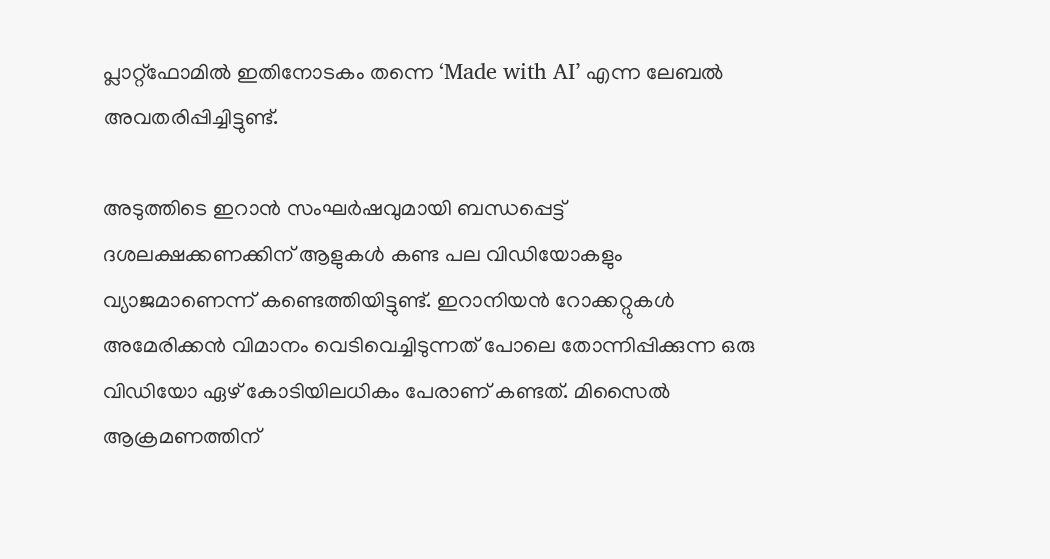പ്ലാറ്റ്‌ഫോമിൽ ഇതിനോടകം തന്നെ ‘Made with AI’ എന്ന ലേബൽ അവതരിപ്പിച്ചിട്ടുണ്ട്.

അടുത്തിടെ ഇറാൻ സംഘർഷവുമായി ബന്ധപ്പെട്ട് ദശലക്ഷക്കണക്കിന് ആളുകൾ കണ്ട പല വിഡിയോകളും വ്യാജമാണെന്ന് കണ്ടെത്തിയിട്ടുണ്ട്. ഇറാനിയൻ റോക്കറ്റുകൾ അമേരിക്കൻ വിമാനം വെടിവെച്ചിടുന്നത് പോലെ തോന്നിപ്പിക്കുന്ന ഒരു വിഡിയോ ഏഴ് കോടിയിലധികം പേരാണ് കണ്ടത്. മിസൈൽ ആക്രമണത്തിന്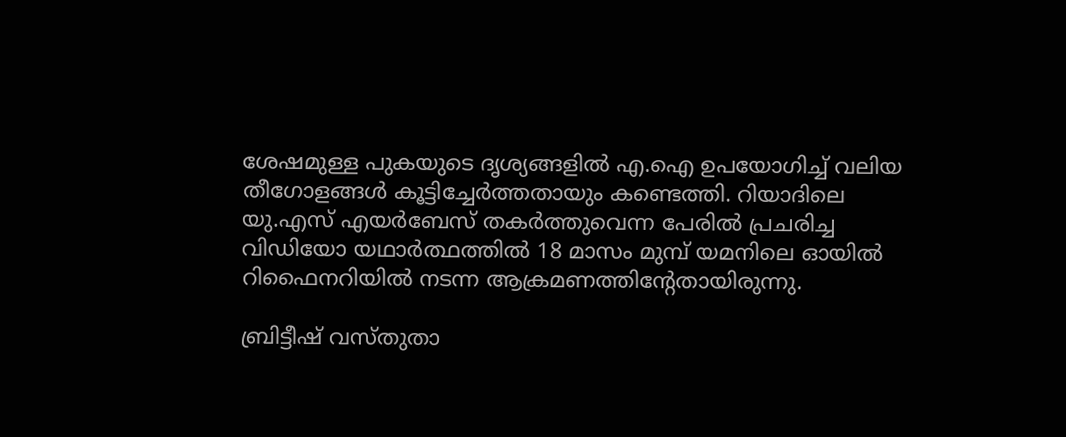ശേഷമുള്ള പുകയുടെ ദൃശ്യങ്ങളിൽ എ.ഐ ഉപയോഗിച്ച് വലിയ തീഗോളങ്ങൾ കൂട്ടിച്ചേർത്തതായും കണ്ടെത്തി. റിയാദിലെ യു.എസ് എയർബേസ് തകർത്തുവെന്ന പേരിൽ പ്രചരിച്ച വിഡിയോ യഥാർത്ഥത്തിൽ 18 മാസം മുമ്പ് യമനിലെ ഓയിൽ റിഫൈനറിയിൽ നടന്ന ആക്രമണത്തിന്റേതായിരുന്നു.

ബ്രിട്ടീഷ് വസ്തുതാ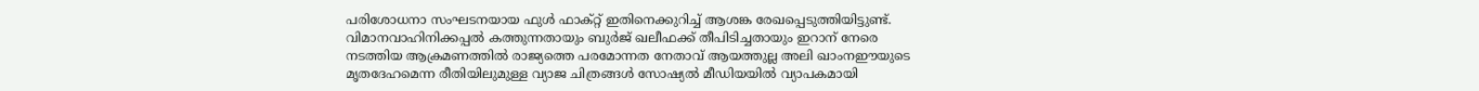പരിശോധനാ സംഘടനയായ ഫുൾ ഫാക്റ്റ് ഇതിനെക്കുറിച്ച് ആശങ്ക രേഖപ്പെടുത്തിയിട്ടുണ്ട്. വിമാനവാഹിനിക്കപ്പൽ കത്തുന്നതായും ബുർജ് ഖലീഫക്ക് തീപിടിച്ചതായും ഇറാന് നേരെ നടത്തിയ ആക്രമണത്തില്‍ രാജ്യത്തെ പരമോന്നത നേതാവ് ആയത്തുല്ല അലി ഖാംനഈയുടെ മൃതദേഹമെന്ന രീതിയിലുമുള്ള വ്യാജ ചിത്രങ്ങൾ സോഷ്യൽ മീഡിയയിൽ വ്യാപകമായി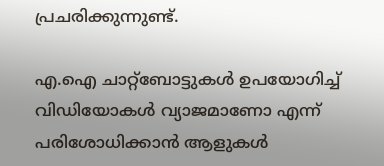പ്രചരിക്കുന്നുണ്ട്.

എ.ഐ ചാറ്റ്ബോട്ടുകൾ ഉപയോഗിച്ച് വിഡിയോകൾ വ്യാജമാണോ എന്ന് പരിശോധിക്കാൻ ആളുകൾ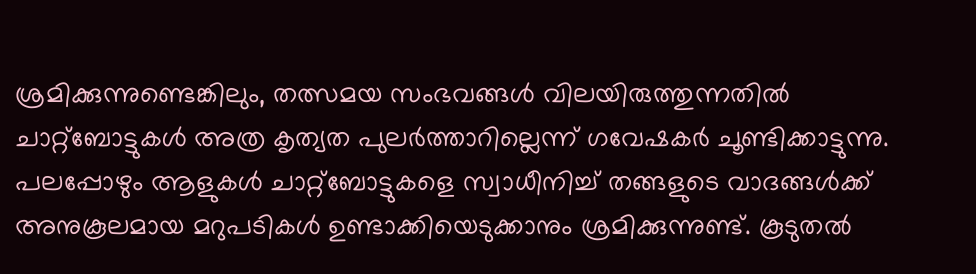ശ്രമിക്കുന്നുണ്ടെങ്കിലും, തത്സമയ സംഭവങ്ങൾ വിലയിരുത്തുന്നതിൽ ചാറ്റ്ബോട്ടുകൾ അത്ര കൃത്യത പുലർത്താറില്ലെന്ന് ഗവേഷകർ ചൂണ്ടിക്കാട്ടുന്നു. പലപ്പോഴും ആളുകൾ ചാറ്റ്ബോട്ടുകളെ സ്വാധീനിച്ച് തങ്ങളുടെ വാദങ്ങൾക്ക് അനുകൂലമായ മറുപടികൾ ഉണ്ടാക്കിയെടുക്കാനും ശ്രമിക്കുന്നുണ്ട്. കൂടുതൽ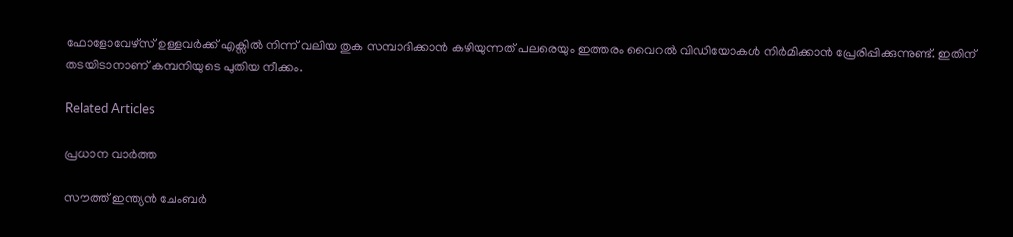ഫോളോവേഴ്‌സ് ഉള്ളവർക്ക് എക്സിൽ നിന്ന് വലിയ തുക സമ്പാദിക്കാൻ കഴിയുന്നത് പലരെയും ഇത്തരം വൈറൽ വിഡിയോകൾ നിർമിക്കാൻ പ്രേരിപ്പിക്കുന്നുണ്ട്. ഇതിന് തടയിടാനാണ് കമ്പനിയുടെ പുതിയ നീക്കം.

Related Articles

പ്രധാന വാർത്ത

സൗത്ത് ഇന്ത്യന്‍ ചേംബര്‍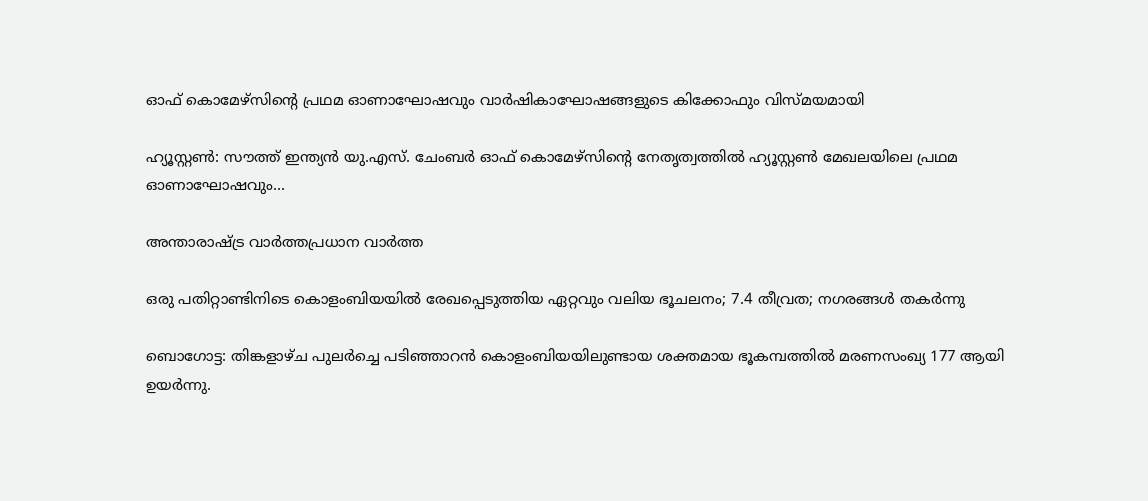ഓഫ് കൊമേഴ്സിന്റെ പ്രഥമ ഓണാഘോഷവും വാര്‍ഷികാഘോഷങ്ങളുടെ കിക്കോഫും വിസ്മയമായി

ഹ്യൂസ്റ്റണ്‍: സൗത്ത് ഇന്ത്യന്‍ യു.എസ്. ചേംബര്‍ ഓഫ് കൊമേഴ്സിന്റെ നേതൃത്വത്തില്‍ ഹ്യൂസ്റ്റണ്‍ മേഖലയിലെ പ്രഥമ ഓണാഘോഷവും...

അന്താരാഷ്ട്ര വാർത്തപ്രധാന വാർത്ത

ഒരു പതിറ്റാണ്ടിനിടെ കൊളംബിയയില്‍ രേഖപ്പെടുത്തിയ ഏറ്റവും വലിയ ഭൂചലനം; 7.4 തീവ്രത; നഗരങ്ങള്‍ തകര്‍ന്നു

ബൊഗോട്ട: തിങ്കളാഴ്ച പുലര്‍ച്ചെ പടിഞ്ഞാറന്‍ കൊളംബിയയിലുണ്ടായ ശക്തമായ ഭൂകമ്പത്തില്‍ മരണസംഖ്യ 177 ആയി ഉയര്‍ന്നു.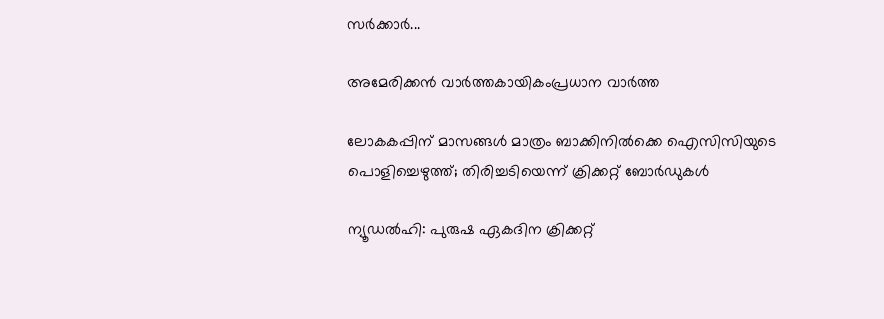സര്‍ക്കാര്‍...

അമേരിക്കൻ വാർത്തകായികംപ്രധാന വാർത്ത

ലോകകപ്പിന് മാസങ്ങൾ മാത്രം ബാക്കിനിൽക്കെ ഐസിസിയുടെ പൊളിച്ചെഴുത്ത്; തിരിച്ചടിയെന്ന് ക്രിക്കറ്റ് ബോർഡുകൾ

ന്യൂഡൽഹി: പുരുഷ ഏകദിന ക്രിക്കറ്റ്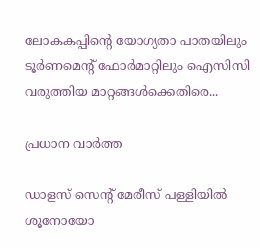ലോകകപ്പിന്റെ യോഗ്യതാ പാതയിലും ടൂർണമെന്റ് ഫോർമാറ്റിലും ഐസിസി വരുത്തിയ മാറ്റങ്ങൾക്കെതിരെ...

പ്രധാന വാർത്ത

ഡാളസ് സെന്റ് മേരീസ് പള്ളിയില്‍ ശൂനോയോ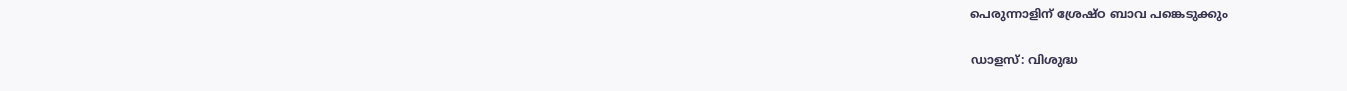പെരുന്നാളിന് ശ്രേഷ്ഠ ബാവ പങ്കെടുക്കും

ഡാളസ്: വിശുദ്ധ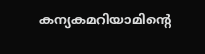കന്യകമറിയാമിന്റെ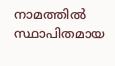നാമത്തില്‍ സ്ഥാപിതമായ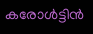കരോള്‍ട്ടിന്‍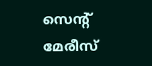സെന്റ് മേരീസ്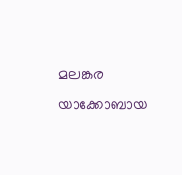മലങ്കര യാക്കോബായ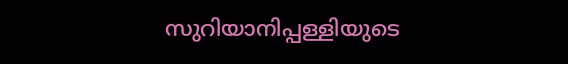സുറിയാനിപ്പള്ളിയുടെ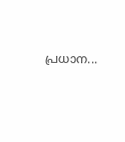പ്രധാന...